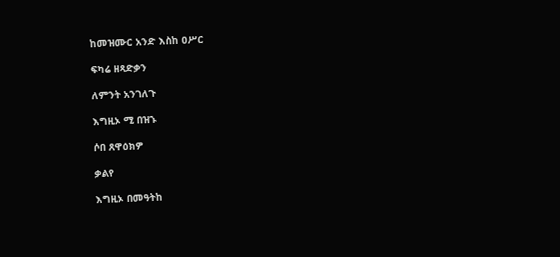ከመዝሙር አንድ እስከ ዐሥር

ፍካሬ ዘጻድቃን

ለምንት አንገለጉ

እግዚኦ ሚ በዝኁ

ሶበ ጸዋዕክዎ

ቃልየ

እግዚኦ በመዓትከ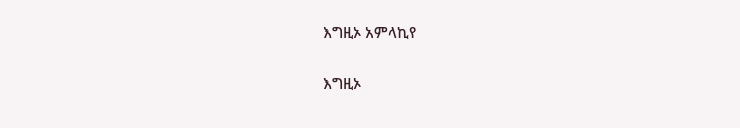እግዚኦ አምላኪየ

እግዚኦ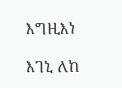እግዚእነ

እገኒ ለከ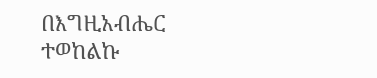በእግዚአብሔር ተወከልኩ